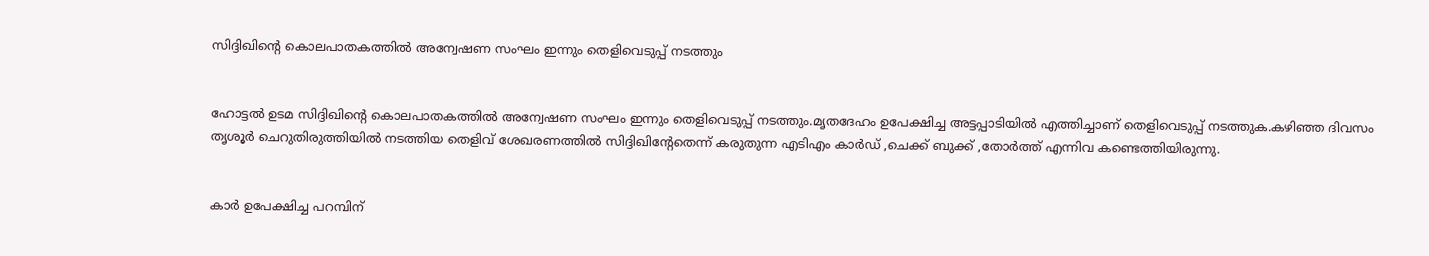സിദ്ദിഖിന്റെ കൊലപാതകത്തില്‍ അന്വേഷണ സംഘം ഇന്നും തെളിവെടുപ്പ് നടത്തും


ഹോട്ടല്‍ ഉടമ സിദ്ദിഖിന്റെ കൊലപാതകത്തില്‍ അന്വേഷണ സംഘം ഇന്നും തെളിവെടുപ്പ് നടത്തും.മൃതദേഹം ഉപേക്ഷിച്ച അട്ടപ്പാടിയില്‍ എത്തിച്ചാണ് തെളിവെടുപ്പ് നടത്തുക.കഴിഞ്ഞ ദിവസം തൃശൂര്‍ ചെറുതിരുത്തിയില്‍ നടത്തിയ തെളിവ് ശേഖരണത്തില്‍ സിദ്ദിഖിന്റേതെന്ന് കരുതുന്ന എടിഎം കാര്‍ഡ് ,ചെക്ക് ബുക്ക് ,തോര്‍ത്ത് എന്നിവ കണ്ടെത്തിയിരുന്നു.


കാര്‍ ഉപേക്ഷിച്ച പറമ്പിന്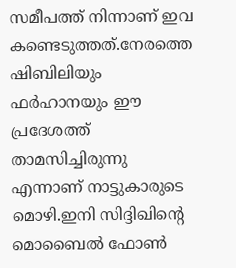സമീപത്ത് നിന്നാണ് ഇവ കണ്ടെടുത്തത്.നേരത്തെ ഷിബിലിയും ഫര്‍ഹാനയും ഈ പ്രദേശത്ത് താമസിച്ചിരുന്നു എന്നാണ് നാട്ടുകാരുടെ മൊഴി.ഇനി സിദ്ദിഖിന്റെ മൊബൈല്‍ ഫോണ്‍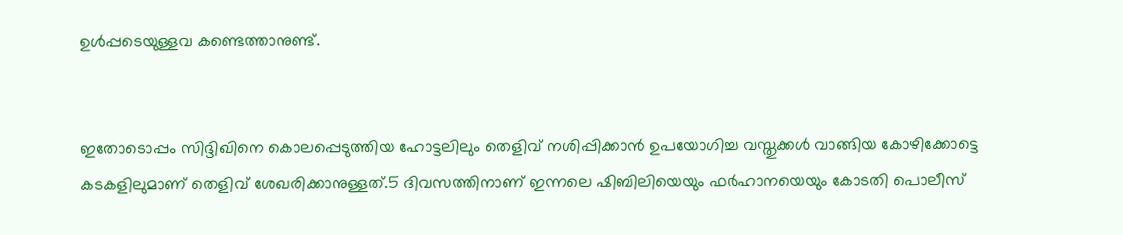ഉള്‍പ്പടെയുള്ളവ കണ്ടെത്താനുണ്ട്.


ഇതോടൊപ്പം സിദ്ദിഖിനെ കൊലപ്പെടുത്തിയ ഹോട്ടലിലും തെളിവ് നശിപ്പിക്കാന്‍ ഉപയോഗിച്ച വസ്തുക്കള്‍ വാങ്ങിയ കോഴിക്കോട്ടെ കടകളിലുമാണ് തെളിവ് ശേഖരിക്കാനുള്ളത്.5 ദിവസത്തിനാണ് ഇന്നലെ ഷിബിലിയെയും ഫര്‍ഹാനയെയും കോടതി പൊലീസ്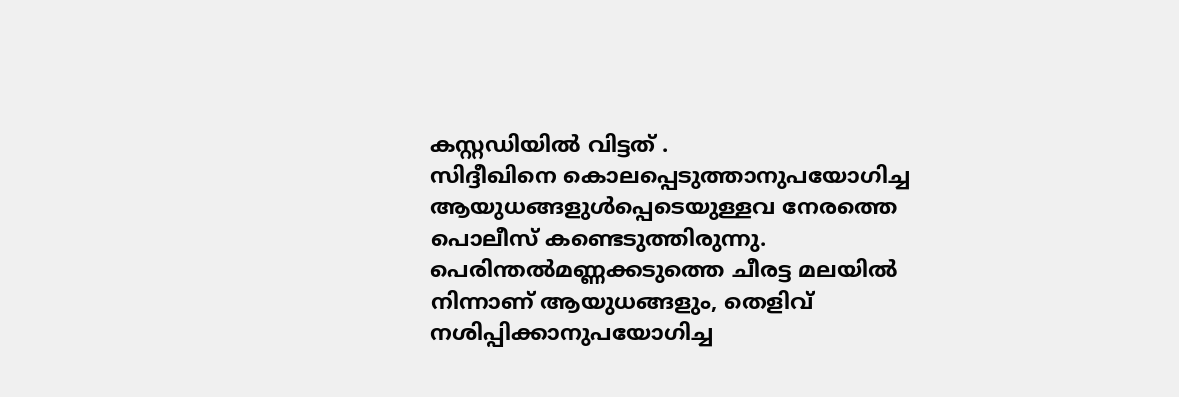കസ്റ്റഡിയില്‍ വിട്ടത് .
സിദ്ദീഖിനെ കൊലപ്പെടുത്താനുപയോഗിച്ച ആയുധങ്ങളുള്‍പ്പെടെയുള്ളവ നേരത്തെ പൊലീസ് കണ്ടെടുത്തിരുന്നു. പെരിന്തല്‍മണ്ണക്കടുത്തെ ചീരട്ട മലയില്‍ നിന്നാണ് ആയുധങ്ങളും, തെളിവ് നശിപ്പിക്കാനുപയോഗിച്ച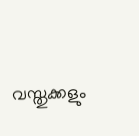വസ്തുക്കളും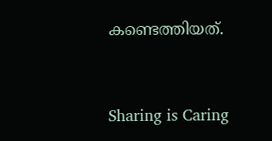കണ്ടെത്തിയത്.



Sharing is Caring